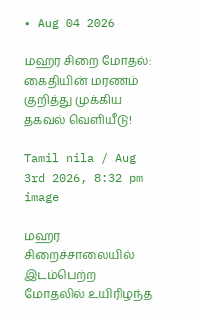• Aug 04 2026

மஹர சிறை மோதல்: கைதியின் மரணம் குறித்து முக்கிய தகவல் வெளியீடு!

Tamil nila / Aug 3rd 2026, 8:32 pm
image

மஹர சிறைச்சாலையில் இடம்பெற்ற மோதலில் உயிரிழந்த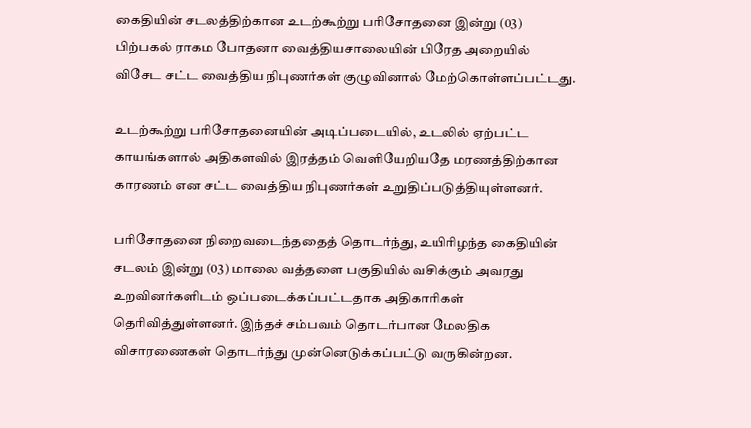கைதியின் சடலத்திற்கான உடற்கூற்று பரிசோதனை இன்று (03) பிற்பகல் ராகம போதனா வைத்தியசாலையின் பிரேத அறையில் விசேட சட்ட வைத்திய நிபுணர்கள் குழுவினால் மேற்கொள்ளப்பட்டது.

உடற்கூற்று பரிசோதனையின் அடிப்படையில், உடலில் ஏற்பட்ட காயங்களால் அதிகளவில் இரத்தம் வெளியேறியதே மரணத்திற்கான காரணம் என சட்ட வைத்திய நிபுணர்கள் உறுதிப்படுத்தியுள்ளனர்.

பரிசோதனை நிறைவடைந்ததைத் தொடர்ந்து, உயிரிழந்த கைதியின் சடலம் இன்று (03) மாலை வத்தளை பகுதியில் வசிக்கும் அவரது உறவினர்களிடம் ஒப்படைக்கப்பட்டதாக அதிகாரிகள் தெரிவித்துள்ளனர். இந்தச் சம்பவம் தொடர்பான மேலதிக விசாரணைகள் தொடர்ந்து முன்னெடுக்கப்பட்டு வருகின்றன.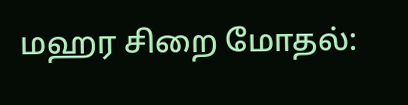மஹர சிறை மோதல்: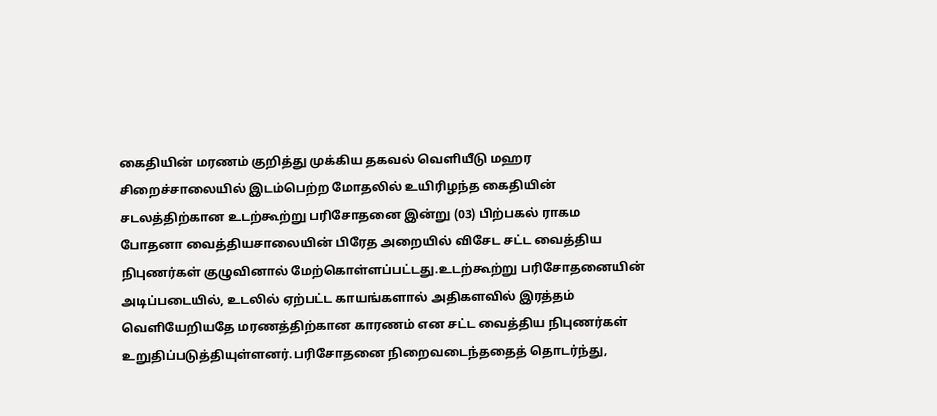கைதியின் மரணம் குறித்து முக்கிய தகவல் வெளியீடு மஹர சிறைச்சாலையில் இடம்பெற்ற மோதலில் உயிரிழந்த கைதியின் சடலத்திற்கான உடற்கூற்று பரிசோதனை இன்று (03) பிற்பகல் ராகம போதனா வைத்தியசாலையின் பிரேத அறையில் விசேட சட்ட வைத்திய நிபுணர்கள் குழுவினால் மேற்கொள்ளப்பட்டது.உடற்கூற்று பரிசோதனையின் அடிப்படையில், உடலில் ஏற்பட்ட காயங்களால் அதிகளவில் இரத்தம் வெளியேறியதே மரணத்திற்கான காரணம் என சட்ட வைத்திய நிபுணர்கள் உறுதிப்படுத்தியுள்ளனர்.பரிசோதனை நிறைவடைந்ததைத் தொடர்ந்து,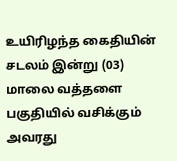உயிரிழந்த கைதியின் சடலம் இன்று (03) மாலை வத்தளை பகுதியில் வசிக்கும் அவரது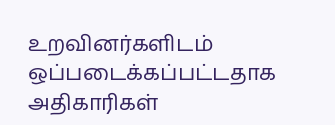உறவினர்களிடம் ஒப்படைக்கப்பட்டதாக அதிகாரிகள்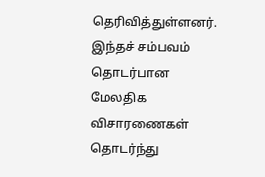தெரிவித்துள்ளனர். இந்தச் சம்பவம் தொடர்பான மேலதிக விசாரணைகள் தொடர்ந்து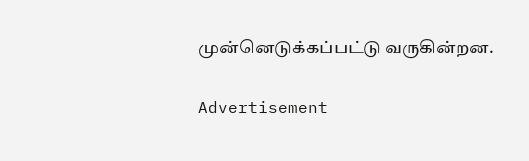முன்னெடுக்கப்பட்டு வருகின்றன.

Advertisement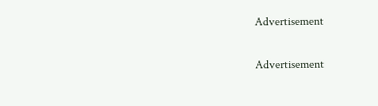Advertisement

Advertisement